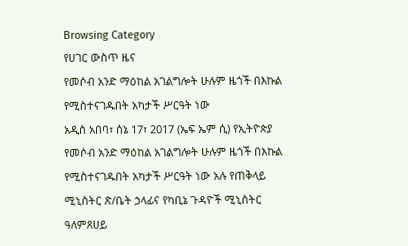Browsing Category
የሀገር ውስጥ ዜና
የመሶብ አንድ ማዕከል አገልግሎት ሁሉም ዜጎች በእኩል የሚስተናገዱበት አካታች ሥርዓት ነው
አዲስ አበባ፣ ሰኔ 17፣ 2017 (ኤፍ ኤም ሲ) የኢትዮጵያ የመሶብ አንድ ማዕከል አገልግሎት ሁሉም ዜጎች በእኩል የሚስተናገዱበት አካታች ሥርዓት ነው አሉ የጠቅላይ ሚኒስትር ጽ/ቤት ኃላፊና የካቢኔ ጉዳዮች ሚኒስትር ዓለምጸሀይ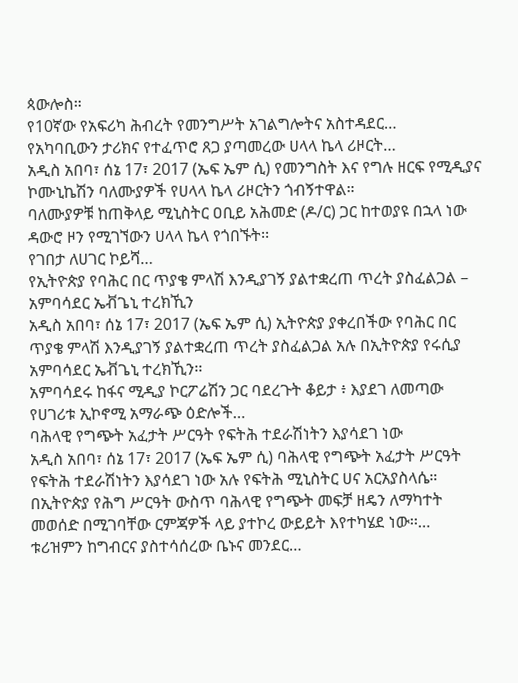ጳውሎስ።
የ10ኛው የአፍሪካ ሕብረት የመንግሥት አገልግሎትና አስተዳደር…
የአካባቢውን ታሪክና የተፈጥሮ ጸጋ ያጣመረው ሀላላ ኬላ ሪዞርት…
አዲስ አበባ፣ ሰኔ 17፣ 2017 (ኤፍ ኤም ሲ) የመንግስት እና የግሉ ዘርፍ የሚዲያና ኮሙኒኬሽን ባለሙያዎች የሀላላ ኬላ ሪዞርትን ጎብኝተዋል።
ባለሙያዎቹ ከጠቅላይ ሚኒስትር ዐቢይ አሕመድ (ዶ/ር) ጋር ከተወያዩ በኋላ ነው ዳውሮ ዞን የሚገኘውን ሀላላ ኬላ የጎበኙት፡፡
የገበታ ለሀገር ኮይሻ…
የኢትዮጵያ የባሕር በር ጥያቄ ምላሽ እንዲያገኝ ያልተቋረጠ ጥረት ያስፈልጋል – አምባሳደር ኤቭጌኒ ተረክኺን
አዲስ አበባ፣ ሰኔ 17፣ 2017 (ኤፍ ኤም ሲ) ኢትዮጵያ ያቀረበችው የባሕር በር ጥያቄ ምላሽ እንዲያገኝ ያልተቋረጠ ጥረት ያስፈልጋል አሉ በኢትዮጵያ የሩሲያ አምባሳደር ኤቭጌኒ ተረክኺን፡፡
አምባሳደሩ ከፋና ሚዲያ ኮርፖሬሽን ጋር ባደረጉት ቆይታ ፥ እያደገ ለመጣው የሀገሪቱ ኢኮኖሚ አማራጭ ዕድሎች…
ባሕላዊ የግጭት አፈታት ሥርዓት የፍትሕ ተደራሽነትን እያሳደገ ነው
አዲስ አበባ፣ ሰኔ 17፣ 2017 (ኤፍ ኤም ሲ) ባሕላዊ የግጭት አፈታት ሥርዓት የፍትሕ ተደራሽነትን እያሳደገ ነው አሉ የፍትሕ ሚኒስትር ሀና አርአያስላሴ።
በኢትዮጵያ የሕግ ሥርዓት ውስጥ ባሕላዊ የግጭት መፍቻ ዘዴን ለማካተት መወሰድ በሚገባቸው ርምጃዎች ላይ ያተኮረ ውይይት እየተካሄደ ነው፡፡…
ቱሪዝምን ከግብርና ያስተሳሰረው ቤኑና መንደር…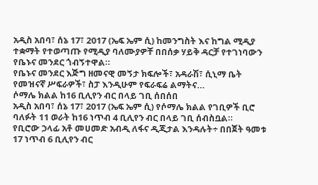አዲስ አበባ፣ ሰኔ 17፣ 2017 (ኤፍ ኤም ሲ) ከመንግስት እና ከግል ሚዲያ ተቋማት የተወጣጡ የሚዲያ ባለሙያዎቸ በበሰቃ ሃይቅ ዳርቻ የተገነባውን የቤኑና መንደር ጎብኝተዋል።
የቤኑና መንደር እጅግ ዘመናዊ መኝታ ክፍሎች፣ አዳራሽ፣ ሲኒማ ቤት የመዝናኛ ሥፍራዎች፣ ስፓ እንዲሁም የፍራፍሬ ልማትና…
ሶማሌ ክልል ከ16 ቢሊየን ብር በላይ ገቢ ሰበሰበ
አዲስ አበባ፣ ሰኔ 17፣ 2017 (ኤፍ ኤም ሲ) የሶማሌ ክልል የገቢዎች ቢሮ ባለፉት 11 ወራት ከ16 ነጥብ 4 ቢሊየን ብር በላይ ገቢ ሰብስቧል።
የቢሮው ኃላፊ አቶ መሀመድ አብዲ ለፋና ዲጂታል እንዳሉት÷ በበጀት ዓመቱ 17 ነጥብ 6 ቢሊየን ብር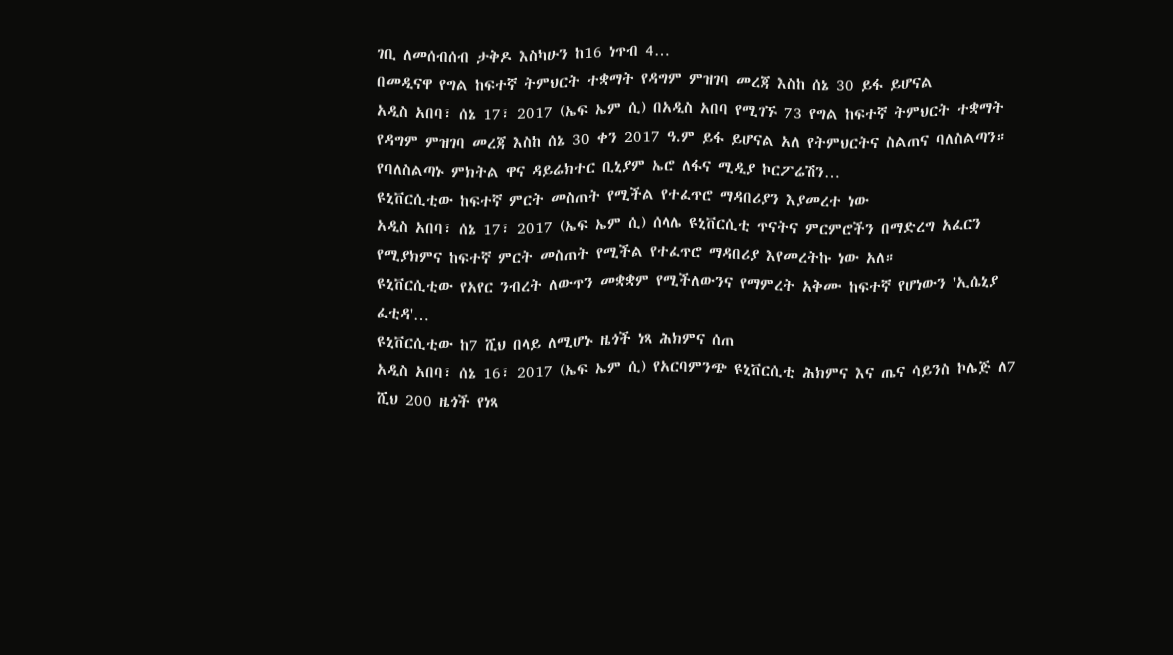ገቢ ለመሰብሰብ ታቅዶ እስካሁን ከ16 ነጥብ 4…
በመዲናዋ የግል ከፍተኛ ትምህርት ተቋማት የዳግም ምዝገባ መረጃ እስከ ሰኔ 30 ይፋ ይሆናል
አዲስ አበባ፣ ሰኔ 17፣ 2017 (ኤፍ ኤም ሲ) በአዲስ አበባ የሚገኙ 73 የግል ከፍተኛ ትምህርት ተቋማት የዳግም ምዝገባ መረጃ እስከ ሰኔ 30 ቀን 2017 ዓ.ም ይፋ ይሆናል አለ የትምህርትና ስልጠና ባለስልጣን።
የባለስልጣኑ ምክትል ዋና ዳይሬክተር ቢኒያም ኤሮ ለፋና ሚዲያ ኮርፖሬሽን…
ዩኒቨርሲቲው ከፍተኛ ምርት መስጠት የሚችል የተፈጥሮ ማዳበሪያን እያመረተ ነው
አዲስ አበባ፣ ሰኔ 17፣ 2017 (ኤፍ ኤም ሲ) ሰላሌ ዩኒቨርሲቲ ጥናትና ምርምሮችን በማድረግ አፈርን የሚያክምና ከፍተኛ ምርት መስጠት የሚችል የተፈጥሮ ማዳበሪያ እየመረትኩ ነው አለ።
ዩኒቨርሲቲው የአየር ንብረት ለውጥን መቋቋም የሚችለውንና የማምረት አቅሙ ከፍተኛ የሆነውን 'ኢሴኒያ ፈቲዳ'…
ዩኒቨርሲቲው ከ7 ሺህ በላይ ለሚሆኑ ዜጎች ነጻ ሕክምና ሰጠ
አዲስ አበባ፣ ሰኔ 16፣ 2017 (ኤፍ ኤም ሲ) የአርባምንጭ ዩኒቨርሲቲ ሕክምና እና ጤና ሳይንስ ኮሌጅ ለ7 ሺህ 200 ዜጎች የነጻ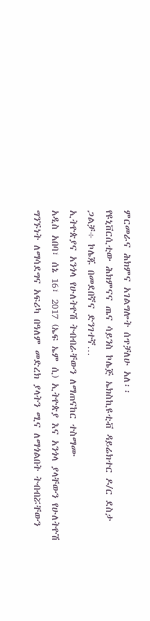ምርመራና ሕክምና አገልግሎት ሰጥቻለሁ አለ፡፡
የዩኒቨርሲቲው ሕክምናና ጤና ሳይንስ ኮሌጅ ኤክስኪዩቲቭ ዳይሬክተር ዶ/ር ደስታ ጋልቻ÷ ኮሌጁ በመደበኛና ድንገተኛ…
ኢትዮጵያና አንጎላ የሁለትዮሽ ትብብራቸውን ለማጠናከር ተስማሙ
አዲስ አበባ፣ ሰኔ 16፣ 2017 (ኤፍ ኤም ሲ) ኢትዮጵያ እና አንጎላ ያላቸውን የሁለትዮሽ ግንኙነት ለማሳደግና አፍሪካ በዓለም መድረክ ያላትን ሚና ለማጎልበት ትብብሯቸውን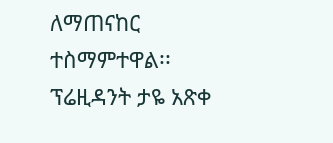ለማጠናከር ተስማምተዋል፡፡
ፕሬዚዳንት ታዬ አጽቀ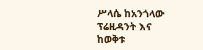ሥላሴ ከአንጎላው ፕሬዚዳንት እና ከወቅቱ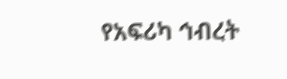የአፍሪካ ኅብረት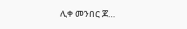ሊቀ መንበር ጆ…